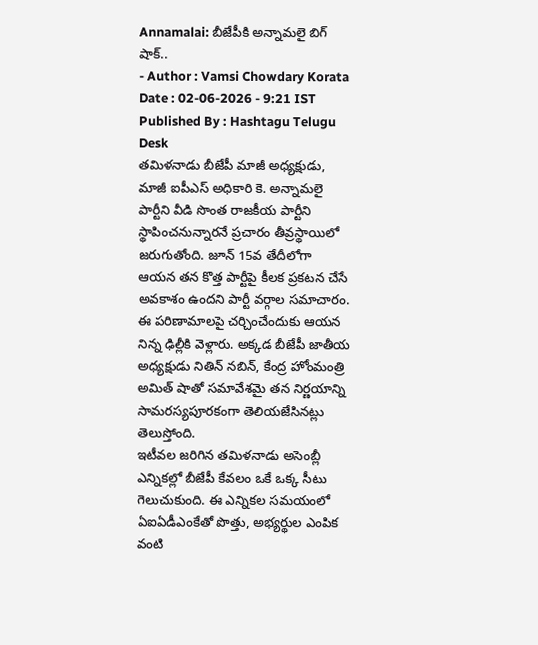Annamalai: బీజేపీకి అన్నామలై బిగ్ షాక్..
- Author : Vamsi Chowdary Korata
Date : 02-06-2026 - 9:21 IST
Published By : Hashtagu Telugu Desk
తమిళనాడు బీజేపీ మాజీ అధ్యక్షుడు, మాజీ ఐపీఎస్ అధికారి కె. అన్నామలై పార్టీని వీడి సొంత రాజకీయ పార్టీని స్థాపించనున్నారనే ప్రచారం తీవ్రస్థాయిలో జరుగుతోంది. జూన్ 15వ తేదీలోగా ఆయన తన కొత్త పార్టీపై కీలక ప్రకటన చేసే అవకాశం ఉందని పార్టీ వర్గాల సమాచారం. ఈ పరిణామాలపై చర్చించేందుకు ఆయన నిన్న ఢిల్లీకి వెళ్లారు. అక్కడ బీజేపీ జాతీయ అధ్యక్షుడు నితిన్ నబిన్, కేంద్ర హోంమంత్రి అమిత్ షాతో సమావేశమై తన నిర్ణయాన్ని సామరస్యపూరకంగా తెలియజేసినట్లు తెలుస్తోంది.
ఇటీవల జరిగిన తమిళనాడు అసెంబ్లీ ఎన్నికల్లో బీజేపీ కేవలం ఒకే ఒక్క సీటు గెలుచుకుంది. ఈ ఎన్నికల సమయంలో ఏఐఏడీఎంకేతో పొత్తు, అభ్యర్థుల ఎంపిక వంటి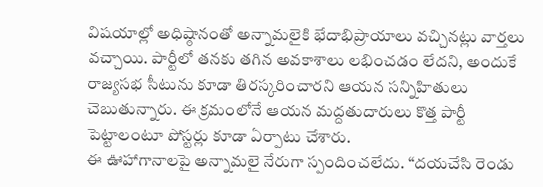విషయాల్లో అధిష్ఠానంతో అన్నామలైకి భేదాభిప్రాయాలు వచ్చినట్లు వార్తలు వచ్చాయి. పార్టీలో తనకు తగిన అవకాశాలు లభించడం లేదని, అందుకే రాజ్యసభ సీటును కూడా తిరస్కరించారని ఆయన సన్నిహితులు చెబుతున్నారు. ఈ క్రమంలోనే ఆయన మద్దతుదారులు కొత్త పార్టీ పెట్టాలంటూ పోస్టర్లు కూడా ఏర్పాటు చేశారు.
ఈ ఊహాగానాలపై అన్నామలై నేరుగా స్పందించలేదు. “దయచేసి రెండు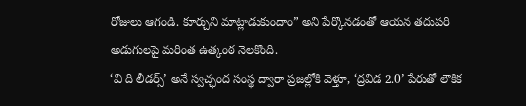రోజులు ఆగండి. కూర్చుని మాట్లాడుకుందాం” అని పేర్కొనడంతో ఆయన తదుపరి అడుగులపై మరింత ఉత్కంఠ నెలకొంది.
‘వి ది లీడర్స్’ అనే స్వచ్ఛంద సంస్థ ద్వారా ప్రజల్లోకి వెళ్తూ, ‘ద్రవిడ 2.0’ పేరుతో లౌకిక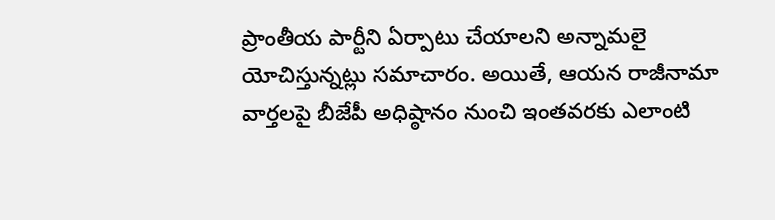ప్రాంతీయ పార్టీని ఏర్పాటు చేయాలని అన్నామలై యోచిస్తున్నట్లు సమాచారం. అయితే, ఆయన రాజీనామా వార్తలపై బీజేపీ అధిష్ఠానం నుంచి ఇంతవరకు ఎలాంటి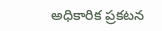అధికారిక ప్రకటన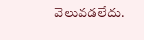వెలువడలేదు.